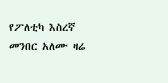የፖለቲካ እስረኛ መንበር አለሙ ዛሬ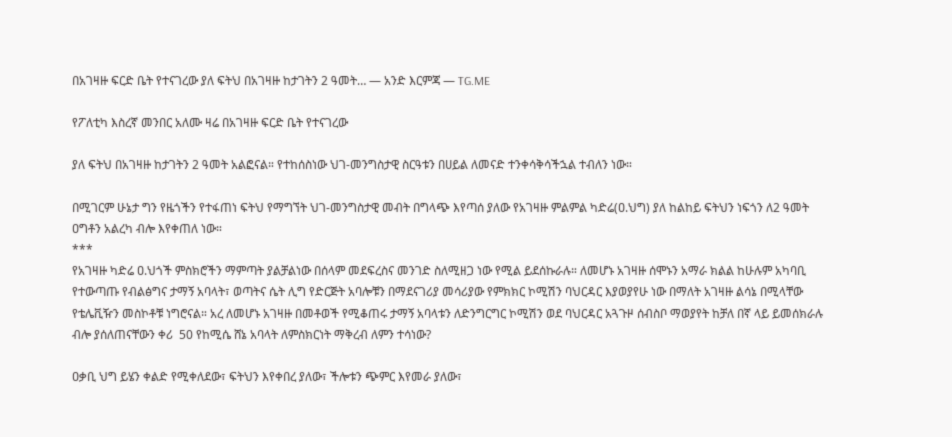በአገዛዙ ፍርድ ቤት የተናገረው ያለ ፍትህ በአገዛዙ ከታገትን 2 ዓመት… — አንድ እርምጃ — TG.ME

የፖለቲካ እስረኛ መንበር አለሙ ዛሬ በአገዛዙ ፍርድ ቤት የተናገረው

ያለ ፍትህ በአገዛዙ ከታገትን 2 ዓመት አልፎናል። የተከሰስነው ህገ-መንግስታዊ ስርዓቱን በሀይል ለመናድ ተንቀሳቅሳችኋል ተብለን ነው።

በሚገርም ሁኔታ ግን የዜጎችን የተፋጠነ ፍትህ የማግኘት ህገ-መንግስታዊ መብት በግላጭ እየጣሰ ያለው የአገዛዙ ምልምል ካድሬ(ዐ.ህግ) ያለ ከልከይ ፍትህን ነፍጎን ለ2 ዓመት ዐግቶን አልረካ ብሎ እየቀጠለ ነው።
***
የአገዛዙ ካድሬ ዐ.ህጎች ምስክሮችን ማምጣት ያልቻልነው በሰላም መደፍረስና መንገድ ስለሚዘጋ ነው የሚል ይደሰኩራሉ። ለመሆኑ አገዛዙ ሰሞኑን አማራ ክልል ከሁሉም አካባቢ የተውጣጡ የብልፅግና ታማኝ አባላት፣ ወጣትና ሴት ሊግ የድርጅት አባሎቹን በማደናገሪያ መሳሪያው የምክክር ኮሚሽን ባህርዳር እያወያየሁ ነው በማለት አገዛዙ ልሳኔ በሚላቸው የቴሌቪዥን መስኮቶቹ ነግሮናል። አረ ለመሆኑ አገዛዙ በመቶወች የሚቆጠሩ ታማኝ አባላቱን ለድንግርግር ኮሚሽን ወደ ባህርዳር አጓጉዞ ሰብስቦ ማወያየት ከቻለ በኛ ላይ ይመሰክራሉ ብሎ ያሰለጠናቸውን ቀሪ  50 የከሚሴ ሸኔ አባላት ለምስክርነት ማቅረብ ለምን ተሳነው?

ዐቃቢ ህግ ይሄን ቀልድ የሚቀለደው፣ ፍትህን እየቀበረ ያለው፣ ችሎቱን ጭምር እየመራ ያለው፣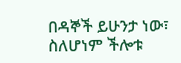በዳኞች ይሁንታ ነው፣ ስለሆነም ችሎቱ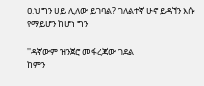ዐ.ህግን ሀይ ሊለው ይገባል? ገለልተኛ ሁኖ ይዳኘን እሱ የማይሆን ከሆነ ግን

''ዳኛውም ዝንጀሮ መፋረጃው ገደል
ከምን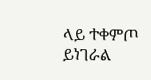ላይ ተቀምጦ ይነገራል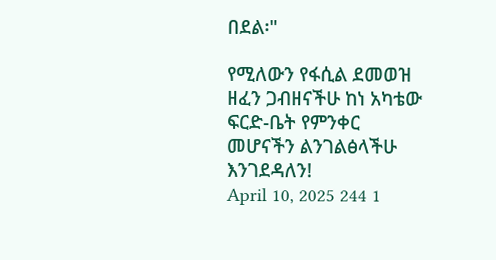በደል፡"

የሚለውን የፋሲል ደመወዝ ዘፈን ጋብዘናችሁ ከነ አካቴው ፍርድ-ቤት የምንቀር መሆናችን ልንገልፅላችሁ እንገደዳለን!
April 10, 2025 244 1